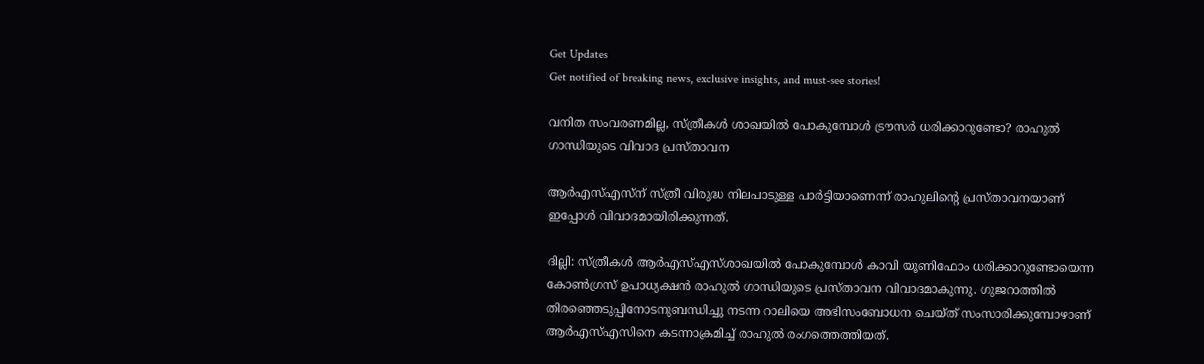Get Updates
Get notified of breaking news, exclusive insights, and must-see stories!

വനിത സംവരണമില്ല, സ്ത്രീകൾ ശാഖയിൽ പോകുമ്പോൾ ട്രൗസർ ധരിക്കാറുണ്ടോ? രാഹുൽ ഗാന്ധിയുടെ വിവാദ പ്രസ്താവന

ആർഎസ്എസ്ന് സ്ത്രീ വിരുദ്ധ നിലപാടുള്ള പാർട്ടിയാണെന്ന് രാഹുലിന്റെ പ്രസ്താവനയാണ് ഇപ്പോൾ വിവാദമായിരിക്കുന്നത്.

ദില്ലി: സ്ത്രീകൾ ആർഎസ്എസ്ശാഖയിൽ പോകുമ്പോൾ കാവി യൂണിഫോം ധരിക്കാറുണ്ടോയെന്ന കോൺഗ്രസ് ഉപാധ്യക്ഷൻ രാഹുൽ ഗാന്ധിയുടെ പ്രസ്താവന വിവാദമാകുന്നു. ഗുജറാത്തിൽ തിരഞ്ഞെടുപ്പിനോടനുബന്ധിച്ചു നടന്ന റാലിയെ അഭിസംബോധന ചെയ്ത് സംസാരിക്കുമ്പോഴാണ് ആർഎസ്എസിനെ കടന്നാക്രമിച്ച് രാഹുൽ രംഗത്തെത്തിയത്.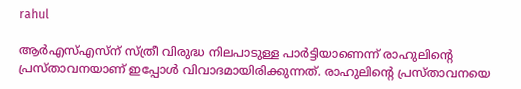rahul

ആർഎസ്എസ്ന് സ്ത്രീ വിരുദ്ധ നിലപാടുള്ള പാർട്ടിയാണെന്ന് രാഹുലിന്റെ പ്രസ്താവനയാണ് ഇപ്പോൾ വിവാദമായിരിക്കുന്നത്. രാഹുലിന്റെ പ്രസ്താവനയെ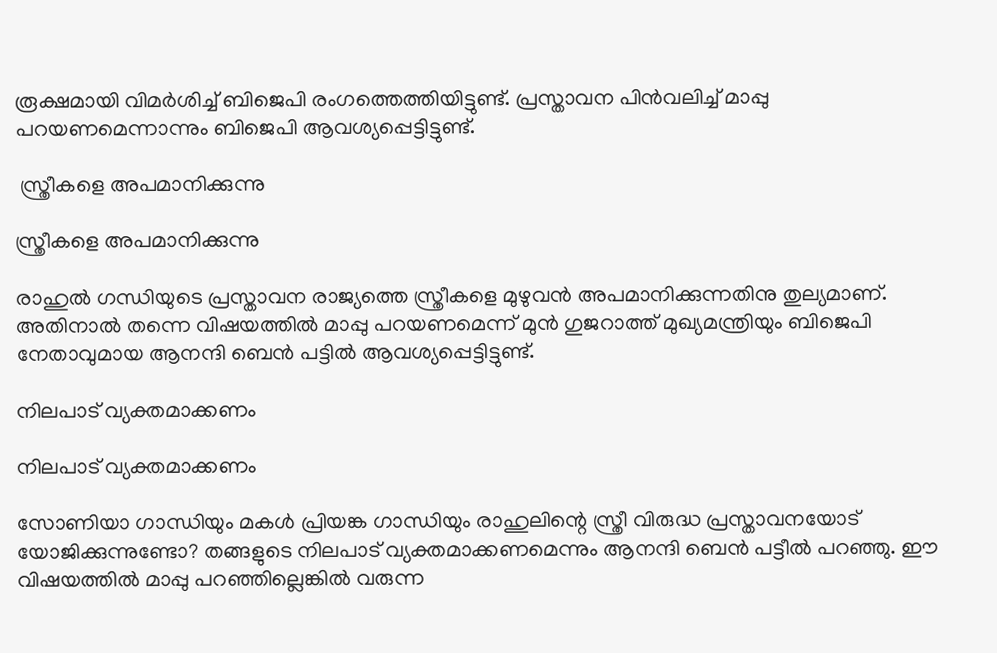രൂക്ഷമായി വിമർശിച്ച് ബിജെപി രംഗത്തെത്തിയിട്ടുണ്ട്. പ്രസ്താവന പിൻവലിച്ച് മാപ്പു പറയണമെന്നാന്നും ബിജെപി ആവശ്യപ്പെട്ടിട്ടുണ്ട്.

 സ്ത്രീകളെ അപമാനിക്കുന്നു

സ്ത്രീകളെ അപമാനിക്കുന്നു

രാഹുൽ ഗന്ധിയുടെ പ്രസ്താവന രാജ്യത്തെ സ്ത്രീകളെ മുഴുവൻ അപമാനിക്കുന്നതിനു തുല്യമാണ്. അതിനാൽ തന്നെ വിഷയത്തിൽ മാപ്പു പറയണമെന്ന് മുൻ ഗുജറാത്ത് മുഖ്യമന്ത്രിയും ബിജെപി നേതാവുമായ ആനന്ദി ബെൻ പട്ടിൽ ആവശ്യപ്പെട്ടിട്ടുണ്ട്.

നിലപാട് വ്യക്തമാക്കണം

നിലപാട് വ്യക്തമാക്കണം

സോണിയാ ഗാന്ധിയും മകൾ പ്രിയങ്ക ഗാന്ധിയും രാഹുലിന്റെ സ്ത്രീ വിരുദ്ധ പ്രസ്താവനയോട് യോജിക്കുന്നുണ്ടോ? തങ്ങളുടെ നിലപാട് വ്യക്തമാക്കണമെന്നും ആനന്ദി ബെൻ പട്ടീൽ പറഞ്ഞു. ഈ വിഷയത്തിൽ മാപ്പു പറഞ്ഞില്ലെങ്കിൽ വരുന്ന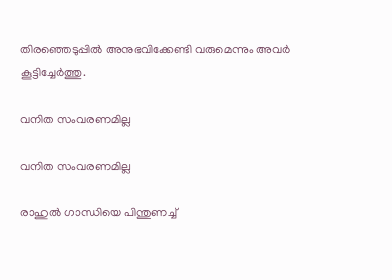തിരഞ്ഞെടുപ്പിൽ അനുഭവിക്കേണ്ടി വരുമെന്നും അവർ കൂട്ടിച്ചേർത്തു.

വനിത സംവരണമില്ല

വനിത സംവരണമില്ല

രാഹുല്‍ ഗാന്ധിയെ പിന്തുണച്ച്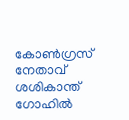കോൺഗ്രസ് നേതാവ് ശശികാന്ത് ഗോഹിൽ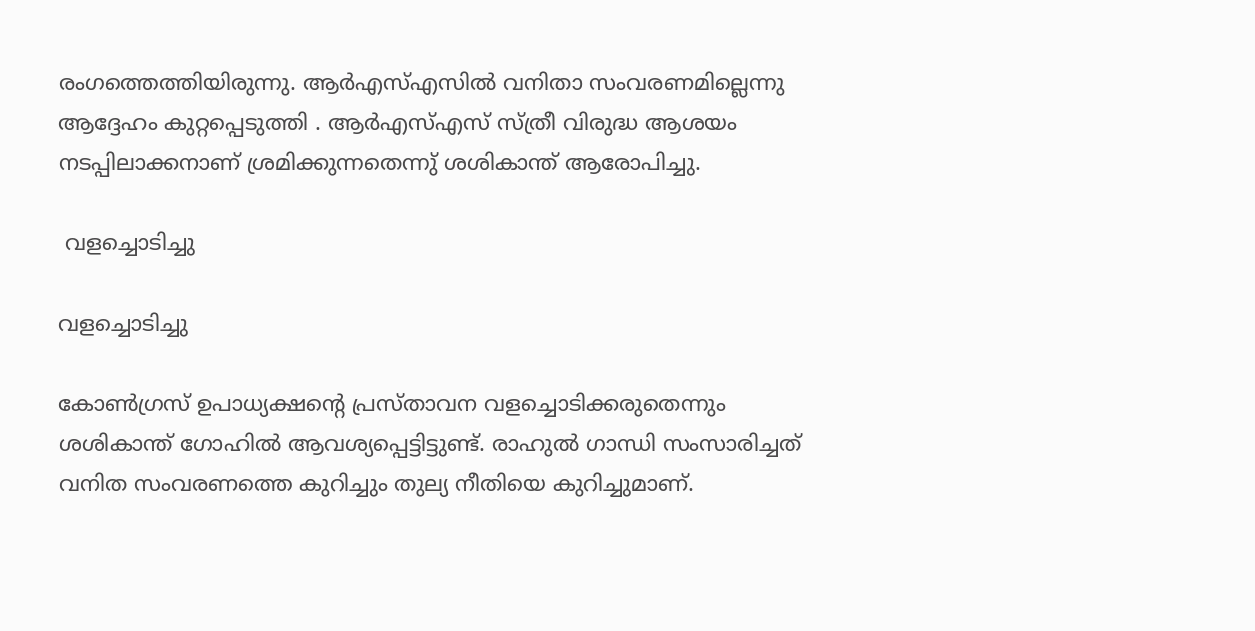രംഗത്തെത്തിയിരുന്നു. ആർഎസ്എസിൽ വനിതാ സംവരണമില്ലെന്നു ആദ്ദേഹം കുറ്റപ്പെടുത്തി . ആർഎസ്എസ് സ്ത്രീ വിരുദ്ധ ആശയം നടപ്പിലാക്കനാണ് ശ്രമിക്കുന്നതെന്നു് ശശികാന്ത് ആരോപിച്ചു.

 വളച്ചൊടിച്ചു

വളച്ചൊടിച്ചു

കോൺഗ്രസ് ഉപാധ്യക്ഷന്റെ പ്രസ്താവന വളച്ചൊടിക്കരുതെന്നും ശശികാന്ത് ഗോഹിൽ ആവശ്യപ്പെട്ടിട്ടുണ്ട്. രാഹുൽ ഗാന്ധി സംസാരിച്ചത് വനിത സംവരണത്തെ കുറിച്ചും തുല്യ നീതിയെ കുറിച്ചുമാണ്.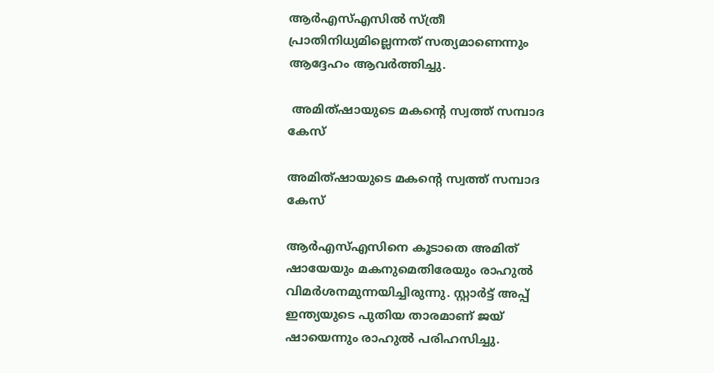ആർഎസ്എസിൽ സ്ത്രീ പ്രാതിനിധ്യമില്ലെന്നത് സത്യമാണെന്നും ആദ്ദേഹം ആവർത്തിച്ചു.

 അമിത്ഷായുടെ മകന്റെ സ്വത്ത് സമ്പാദ കേസ്

അമിത്ഷായുടെ മകന്റെ സ്വത്ത് സമ്പാദ കേസ്

ആർഎസ്എസിനെ കൂടാതെ അമിത് ഷായേയും മകനുമെതിരേയും രാഹുൽ വിമർശനമുന്നയിച്ചിരുന്നു. സ്റ്റാർട്ട് അപ്പ് ഇന്ത്യയുടെ പുതിയ താരമാണ് ജയ് ഷായെന്നും രാഹുൽ പരിഹസിച്ചു.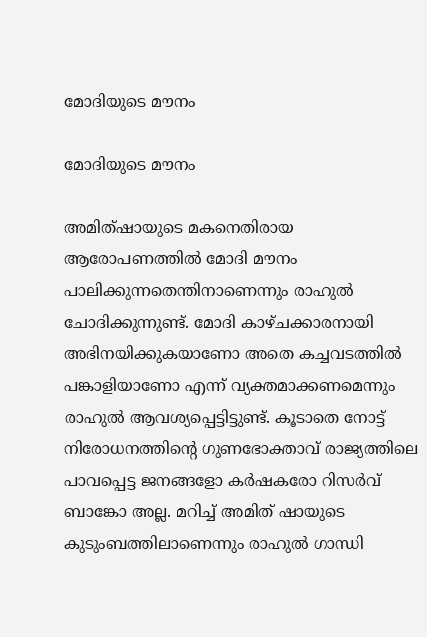മോദിയുടെ മൗനം

മോദിയുടെ മൗനം

അമിത്ഷായുടെ മകനെതിരായ ആരോപണത്തിൽ മോദി മൗനം പാലിക്കുന്നതെന്തിനാണെന്നും രാഹുൽ ചോദിക്കുന്നുണ്ട്. മോദി കാഴ്ചക്കാരനായി അഭിനയിക്കുകയാണോ അതെ കച്ചവടത്തിൽ പങ്കാളിയാണോ എന്ന് വ്യക്തമാക്കണമെന്നും രാഹുൽ ആവശ്യപ്പെട്ടിട്ടുണ്ട്. കൂടാതെ നോട്ട് നിരോധനത്തിന്റെ ഗുണഭോക്താവ് രാജ്യത്തിലെ പാവപ്പെട്ട ജനങ്ങളോ കർഷകരോ റിസർവ് ബാങ്കോ അല്ല. മറിച്ച് അമിത് ഷായുടെ കുടുംബത്തിലാണെന്നും രാഹുൽ ഗാന്ധി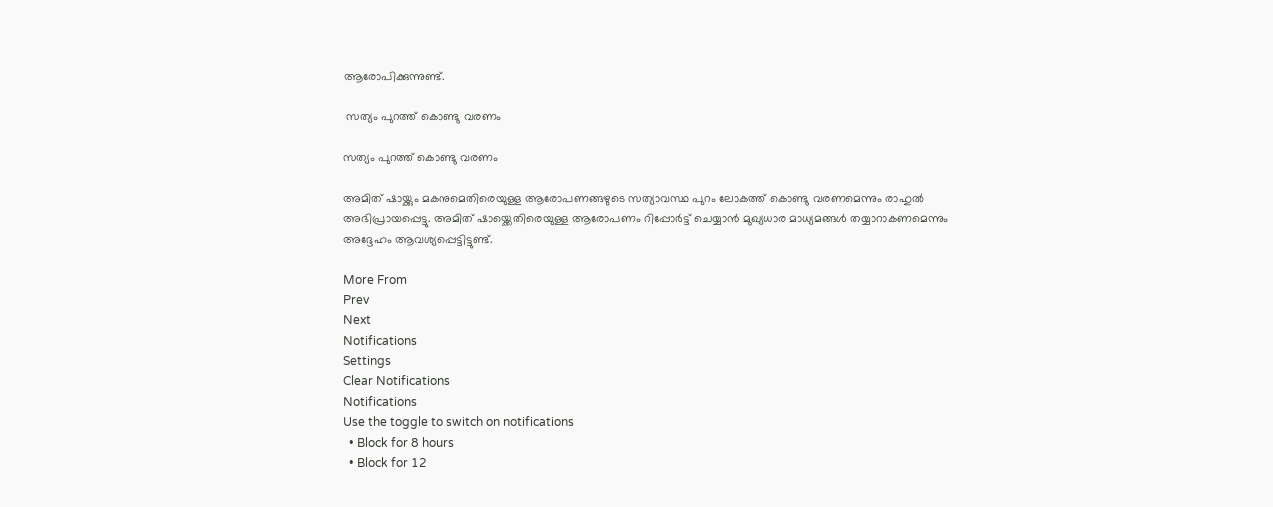ആരോപിക്കുന്നുണ്ട്.

 സത്യം പുറത്ത് കൊണ്ടു വരണം

സത്യം പുറത്ത് കൊണ്ടു വരണം

അമിത് ഷായ്ക്കും മകനുമെതിരെയുള്ള ആരോപണങ്ങഴുടെ സത്യാവസ്ഥ പുറം ലോകത്ത് കൊണ്ടു വരണമെന്നും രാഹുൽ അഭിപ്രായപ്പെട്ടു. അമിത് ഷായ്ക്കെതിരെയുള്ള ആരോപണം റിപ്പോർട്ട് ചെയ്യാൻ മുഖ്യധാര മാധ്യമങ്ങൾ തയ്യാറാകണമെന്നും അദ്ദേഹം ആവശ്യപ്പെട്ടിട്ടുണ്ട്.

More From
Prev
Next
Notifications
Settings
Clear Notifications
Notifications
Use the toggle to switch on notifications
  • Block for 8 hours
  • Block for 12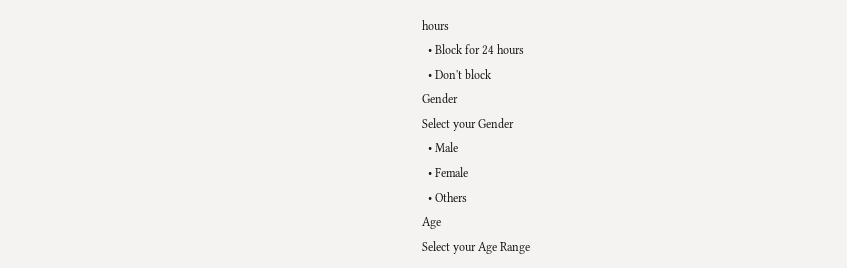hours
  • Block for 24 hours
  • Don't block
Gender
Select your Gender
  • Male
  • Female
  • Others
Age
Select your Age Range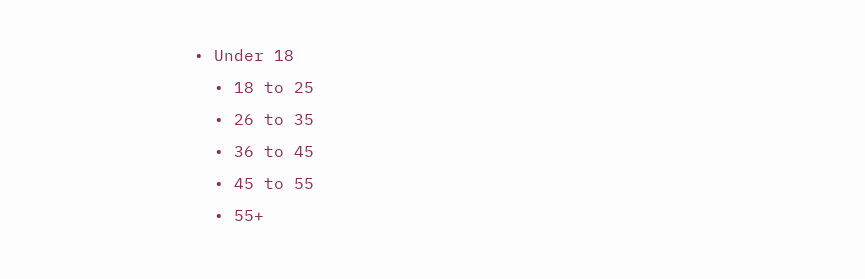• Under 18
  • 18 to 25
  • 26 to 35
  • 36 to 45
  • 45 to 55
  • 55+